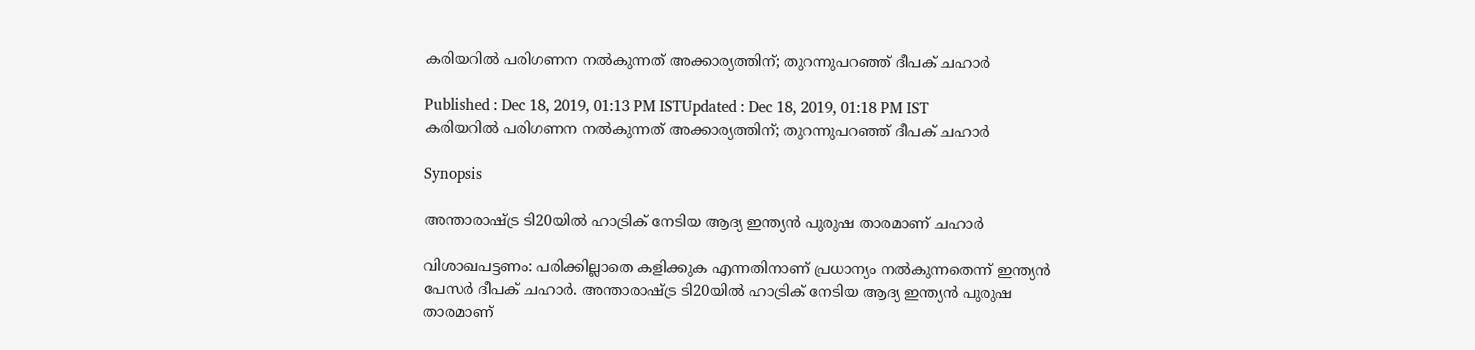കരിയറില്‍ പരിഗണന നല്‍കുന്നത് അക്കാര്യത്തിന്; തുറന്നുപറഞ്ഞ് ദീപക് ചഹാര്‍

Published : Dec 18, 2019, 01:13 PM ISTUpdated : Dec 18, 2019, 01:18 PM IST
കരിയറില്‍ പരിഗണന നല്‍കുന്നത് അക്കാര്യത്തിന്; തുറന്നുപറഞ്ഞ് ദീപക് ചഹാര്‍

Synopsis

അന്താരാഷ്‌ട്ര ടി20യില്‍ ഹാട്രിക് നേടിയ ആദ്യ ഇന്ത്യന്‍ പുരുഷ താരമാണ് ചഹാര്‍

വിശാഖപട്ടണം: പരിക്കില്ലാതെ കളിക്കുക എന്നതിനാണ് പ്രധാന്യം നല്‍കുന്നതെന്ന് ഇന്ത്യന്‍ പേസര്‍ ദീപക് ചഹാര്‍. അന്താരാഷ്‌ട്ര ടി20യില്‍ ഹാട്രിക് നേടിയ ആദ്യ ഇന്ത്യന്‍ പുരുഷ താരമാണ്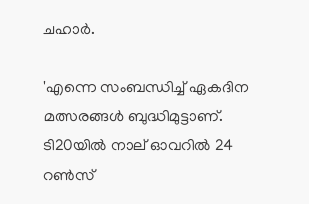ചഹാര്‍.

'എന്നെ സംബന്ധിച്ച് ഏകദിന മത്സരങ്ങള്‍ ബുദ്ധിമുട്ടാണ്. ടി20യില്‍ നാല് ഓവറില്‍ 24 റണ്‍സ്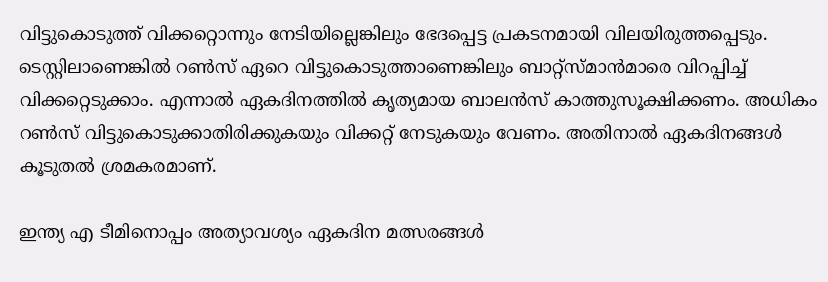വിട്ടുകൊടുത്ത് വിക്കറ്റൊന്നും നേടിയില്ലെങ്കിലും ഭേദപ്പെട്ട പ്രകടനമായി വിലയിരുത്തപ്പെടും. ടെസ്റ്റിലാണെങ്കില്‍ റണ്‍സ് ഏറെ വിട്ടുകൊടുത്താണെങ്കിലും ബാറ്റ്സ്‌മാന്‍മാരെ വിറപ്പിച്ച് വിക്കറ്റെടുക്കാം. എന്നാല്‍ ഏകദിനത്തില്‍ കൃത്യമായ ബാലന്‍സ് കാത്തുസൂക്ഷിക്കണം. അധികം റണ്‍സ് വിട്ടുകൊടുക്കാതിരിക്കുകയും വിക്കറ്റ് നേടുകയും വേണം. അതിനാല്‍ ഏകദിനങ്ങള്‍ കൂടുതല്‍ ശ്രമകരമാണ്.

ഇന്ത്യ എ ടീമിനൊപ്പം അത്യാവശ്യം ഏകദിന മത്സരങ്ങള്‍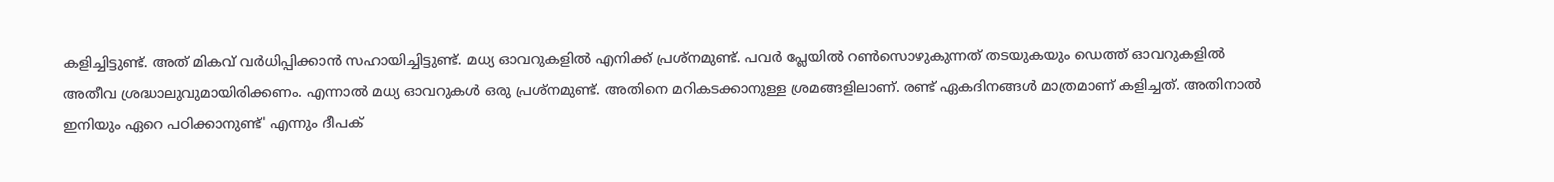കളിച്ചിട്ടുണ്ട്. അത് മികവ് വര്‍ധിപ്പിക്കാന്‍ സഹായിച്ചിട്ടുണ്ട്. മധ്യ ഓവറുകളില്‍ എനിക്ക് പ്രശ്‌നമുണ്ട്. പവര്‍ പ്ലേയില്‍ റണ്‍സൊഴുകുന്നത് തടയുകയും ഡെത്ത് ഓവറുകളില്‍ അതീവ ശ്രദ്ധാലുവുമായിരിക്കണം. എന്നാല്‍ മധ്യ ഓവറുകള്‍ ഒരു പ്രശ്‌നമുണ്ട്. അതിനെ മറികടക്കാനുള്ള ശ്രമങ്ങളിലാണ്. രണ്ട് ഏകദിനങ്ങള്‍ മാത്രമാണ് കളിച്ചത്. അതിനാല്‍ ഇനിയും ഏറെ പഠിക്കാനുണ്ട്' എന്നും ദീപക്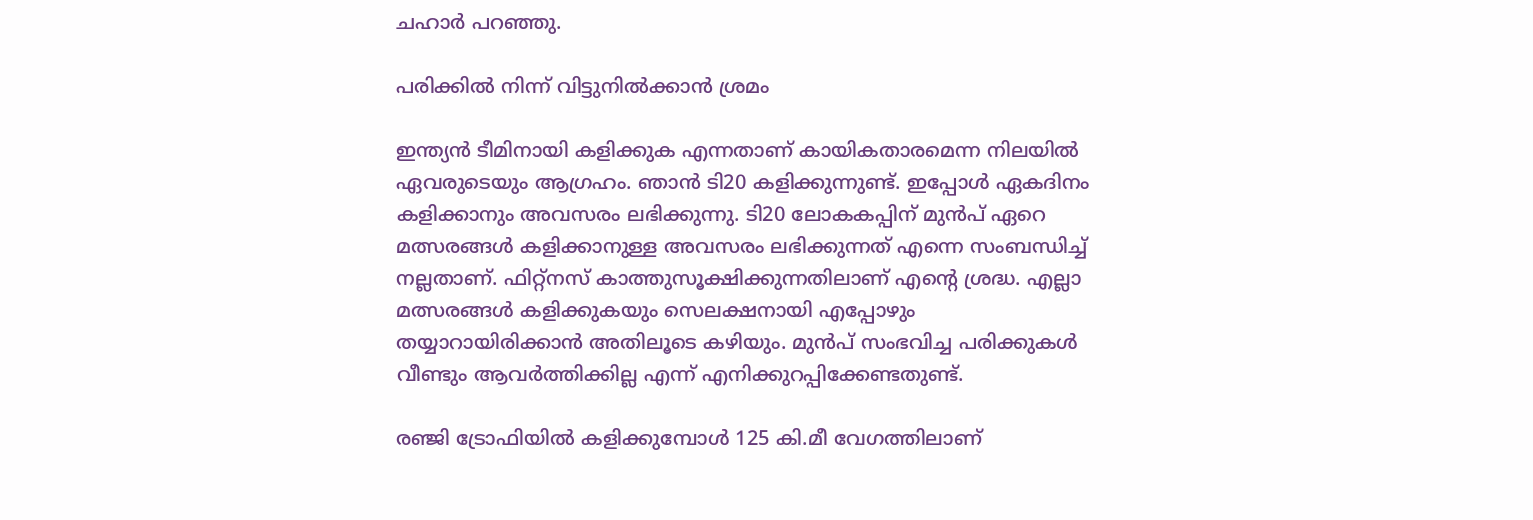ചഹാര്‍ പറഞ്ഞു.

പരിക്കില്‍ നിന്ന് വിട്ടുനില്‍ക്കാന്‍ ശ്രമം

ഇന്ത്യന്‍ ടീമിനായി കളിക്കുക എന്നതാണ് കായികതാരമെന്ന നിലയില്‍ ഏവരുടെയും ആഗ്രഹം. ഞാന്‍ ടി20 കളിക്കുന്നുണ്ട്. ഇപ്പോള്‍ ഏകദിനം കളിക്കാനും അവസരം ലഭിക്കുന്നു. ടി20 ലോകകപ്പിന് മുന്‍പ് ഏറെ മത്സരങ്ങള്‍ കളിക്കാനുള്ള അവസരം ലഭിക്കുന്നത് എന്നെ സംബന്ധിച്ച് നല്ലതാണ്. ഫിറ്റ്‌നസ് കാത്തുസൂക്ഷിക്കുന്നതിലാണ് എന്‍റെ ശ്രദ്ധ. എല്ലാ മത്സരങ്ങള്‍ കളിക്കുകയും സെലക്ഷനായി എപ്പോഴും തയ്യാറായിരിക്കാന്‍ അതിലൂടെ കഴിയും. മുന്‍പ് സംഭവിച്ച പരിക്കുകള്‍ വീണ്ടും ആവര്‍ത്തിക്കില്ല എന്ന് എനിക്കുറപ്പിക്കേണ്ടതുണ്ട്.

രഞ്ജി ട്രോഫിയില്‍ കളിക്കുമ്പോള്‍ 125 കി.മീ വേഗത്തിലാണ്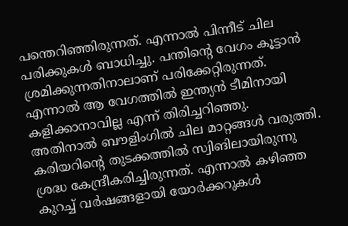പന്തെറിഞ്ഞിരുന്നത്. എന്നാല്‍ പിന്നീട് ചില പരിക്കുകള്‍ ബാധിച്ചു. പന്തിന്‍റെ വേഗം കൂട്ടാന്‍ ശ്രമിക്കുന്നതിനാലാണ് പരിക്കേറ്റിരുന്നത്. എന്നാല്‍ ആ വേഗത്തില്‍ ഇന്ത്യന്‍ ടീമിനായി കളിക്കാനാവില്ല എന്ന് തിരിച്ചറിഞ്ഞു. അതിനാല്‍ ബൗളിംഗില്‍ ചില മാറ്റങ്ങള്‍ വരുത്തി. കരിയറിന്‍റെ തുടക്കത്തില്‍ സ്വിങിലായിരുന്നു ശ്രദ്ധ കേന്ദ്രീകരിച്ചിരുന്നത്. എന്നാല്‍ കഴിഞ്ഞ കുറച്ച് വര്‍ഷങ്ങളായി യോര്‍ക്കറുകള്‍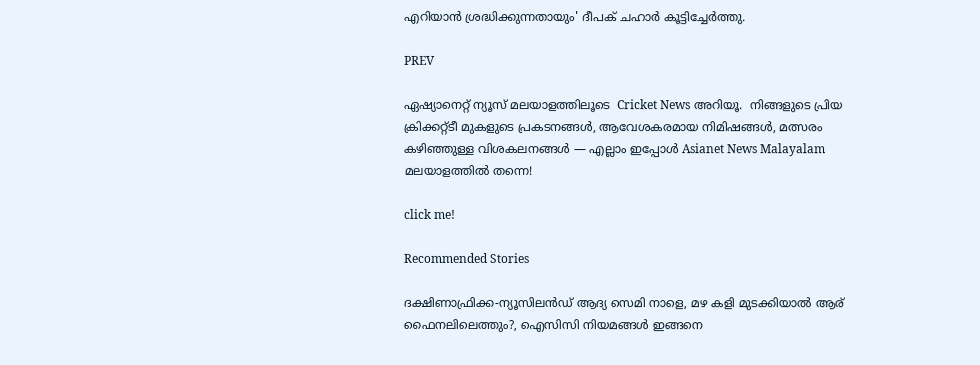എറിയാന്‍ ശ്രദ്ധിക്കുന്നതായും' ദീപക് ചഹാര്‍ കൂട്ടിച്ചേര്‍ത്തു.

PREV

ഏഷ്യാനെറ്റ് ന്യൂസ് മലയാളത്തിലൂടെ  Cricket News അറിയൂ.  നിങ്ങളുടെ പ്രിയ ക്രിക്കറ്റ്ടീ മുകളുടെ പ്രകടനങ്ങൾ, ആവേശകരമായ നിമിഷങ്ങൾ, മത്സരം കഴിഞ്ഞുള്ള വിശകലനങ്ങൾ — എല്ലാം ഇപ്പോൾ Asianet News Malayalam മലയാളത്തിൽ തന്നെ!

click me!

Recommended Stories

ദക്ഷിണാഫ്രിക്ക-ന്യൂസിലൻഡ് ആദ്യ സെമി നാളെ, മഴ കളി മുടക്കിയാൽ ആര് ഫൈനലിലെത്തും?, ഐസിസി നിയമങ്ങൾ ഇങ്ങനെ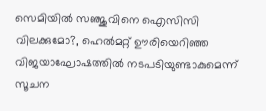സെമിയിൽ സഞ്ജുവിനെ ഐസിസി വിലക്കുമോ?, ഹെൽമറ്റ് ഊരിയെറിഞ്ഞ വിജയാഘോഷത്തില്‍ നടപടിയുണ്ടാകുമെന്ന് സൂചന